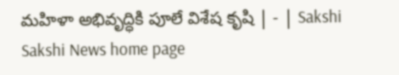మహిళా అభివృద్ధికి పూలే విశేష కృషి | - | Sakshi
Sakshi News home page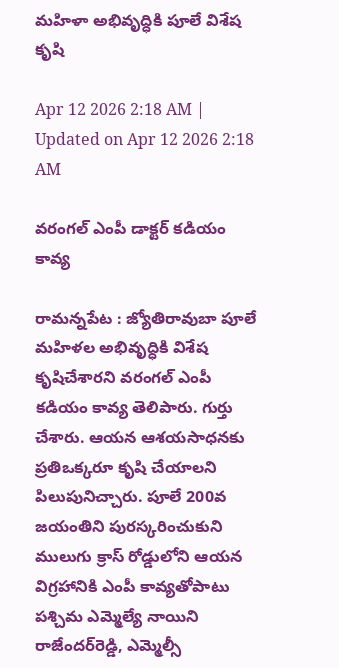మహిళా అభివృద్ధికి పూలే విశేష కృషి

Apr 12 2026 2:18 AM | Updated on Apr 12 2026 2:18 AM

వరంగల్‌ ఎంపీ డాక్టర్‌ కడియం కావ్య

రామన్నపేట : జ్యోతిరావుబా పూలే మహిళల అభివృద్ధికి విశేష కృషిచేశారని వరంగల్‌ ఎంపీ కడియం కావ్య తెలిపారు. గుర్తు చేశారు. ఆయన ఆశయసాధనకు ప్రతిఒక్కరూ కృషి చేయాలని పిలుపునిచ్చారు. పూలే 200వ జయంతిని పురస్కరించుకుని ములుగు క్రాస్‌ రోడ్డులోని ఆయన విగ్రహానికి ఎంపీ కావ్యతోపాటు పశ్చిమ ఎమ్మెల్యే నాయిని రాజేందర్‌రెడ్డి, ఎమ్మెల్సీ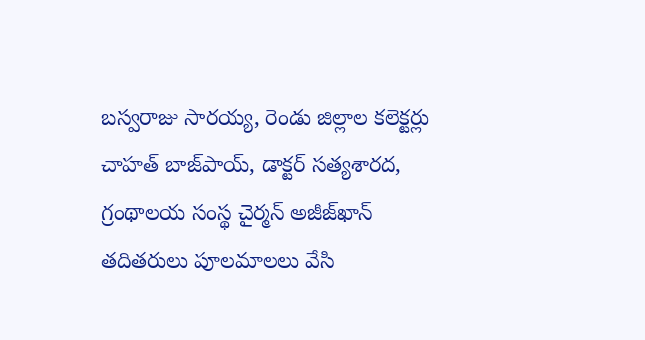బస్వరాజు సారయ్య, రెండు జిల్లాల కలెక్టర్లు చాహత్‌ బాజ్‌పాయ్‌, డాక్టర్‌ సత్యశారద, గ్రంథాలయ సంస్థ చైర్మన్‌ అజీజ్‌ఖాన్‌ తదితరులు పూలమాలలు వేసి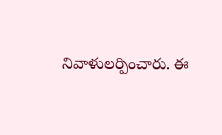నివాళులర్పించారు. ఈ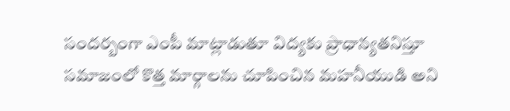సందర్బంగా ఎంపీ మాట్లాడుతూ విద్యకు ప్రాధాన్యతనిస్తూ సమాజంలో కొత్త మార్గాలను చూపించిన మహనీయుడి అని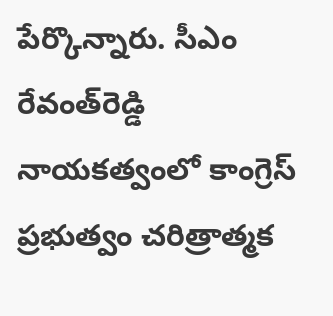పేర్కొన్నారు. సీఎం రేవంత్‌రెడ్డి నాయకత్వంలో కాంగ్రెస్‌ ప్రభుత్వం చరిత్రాత్మక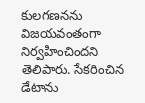కులగణనను విజయవంతంగా నిర్వహించిందని తెలిపారు. సేకరించిన డేటాను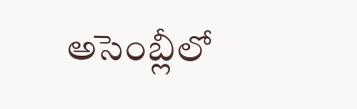అసెంబ్లీలో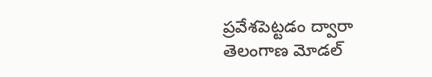ప్రవేశపెట్టడం ద్వారా తెలంగాణ మోడల్‌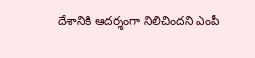దేశానికి ఆదర్శంగా నిలిచిందని ఎంపీ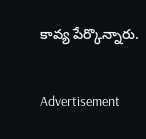కావ్య పేర్కొన్నారు.

Advertisement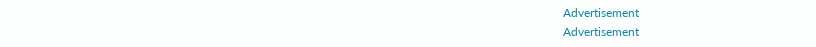Advertisement
Advertisement